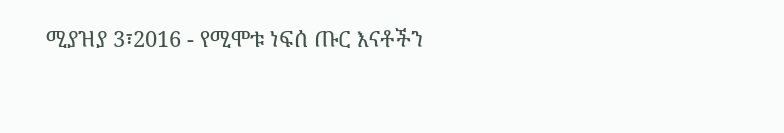ሚያዝያ 3፣2016 - የሚሞቱ ነፍሰ ጡር እናቶችን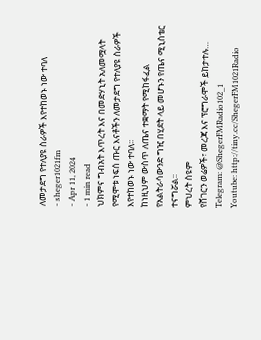ለመታደግ የተለያዩ ስራዎች እየተከወኑ ነው ተባለ
- sheger1021fm
- Apr 11, 2024
- 1 min read
ህክምና ግብአት እጥረት እና በመድሃኒት አለመሟላት የሚሞቱ ነፍሰ ጡር እናቶችን ለመታደግ የተለያዩ ስራዎች እየተከወኑ ነው ተባለ፡፡
ከነዚህም ውስጥ ለጤና ተቋማት የሚከፋፈል የአልትራሳውንድ ግዢ በሂደት ላይ መሆኑን የጤና ሚኒስቴር ተናግሯል፡፡
ምህረት ስዩም
የሸገርን ወሬዎች፣ መረጃ እና ፕሮግራሞች ይከታተሉ…
Telegram: @ShegerFMRadio102_1
Youtube: http://tiny.cc/ShegerFM1021Radio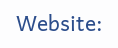Website: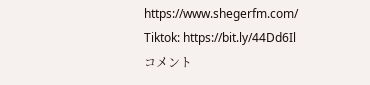https://www.shegerfm.com/
Tiktok: https://bit.ly/44Dd6Il
コメント